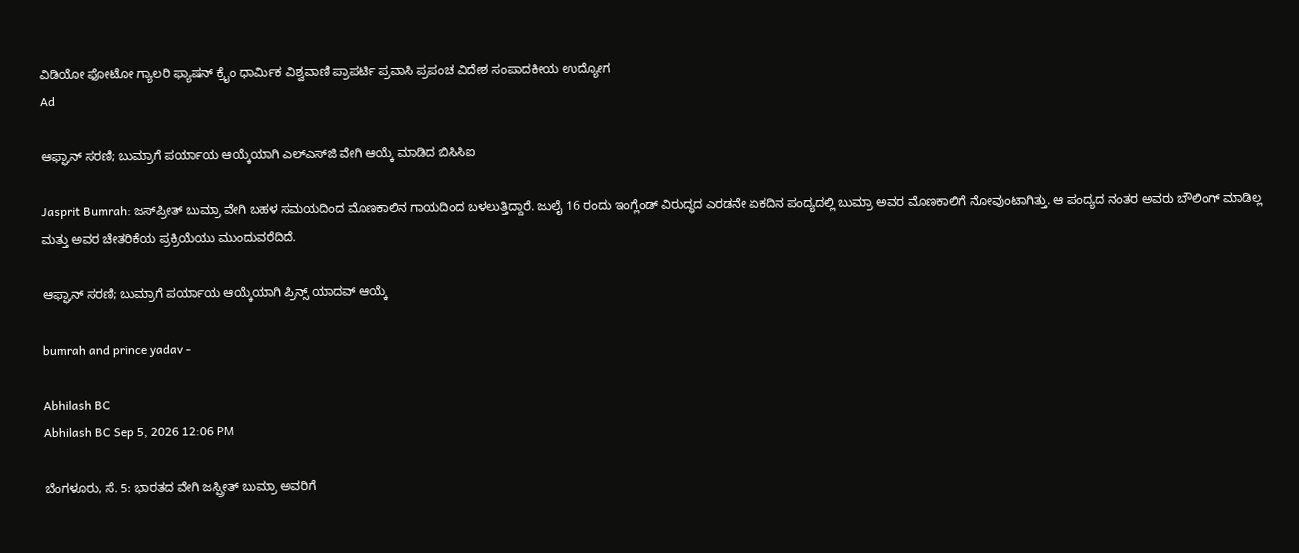ವಿಡಿಯೋ ಫೋಟೋ ಗ್ಯಾಲರಿ ಫ್ಯಾಷನ್ ಕ್ರೈಂ ಧಾರ್ಮಿಕ ವಿಶ್ವವಾಣಿ ಪ್ರಾಪರ್ಟಿ ಪ್ರವಾಸಿ ಪ್ರಪಂಚ ವಿದೇಶ ಸಂಪಾದಕೀಯ ಉದ್ಯೋಗ
Ad

ಆಫ್ಘಾನ್‌ ಸರಣಿ; ಬುಮ್ರಾಗೆ ಪರ್ಯಾಯ ಆಯ್ಕೆಯಾಗಿ ಎಲ್‌ಎಸ್‌ಜಿ ವೇಗಿ ಆಯ್ಕೆ ಮಾಡಿದ ಬಿಸಿಸಿಐ

Jasprit Bumrah: ಜಸ್‌ಪ್ರೀತ್‌ ಬುಮ್ರಾ ವೇಗಿ ಬಹಳ ಸಮಯದಿಂದ ಮೊಣಕಾಲಿನ ಗಾಯದಿಂದ ಬಳಲುತ್ತಿದ್ದಾರೆ. ಜುಲೈ 16 ರಂದು ಇಂಗ್ಲೆಂಡ್ ವಿರುದ್ಧದ ಎರಡನೇ ಏಕದಿನ ಪಂದ್ಯದಲ್ಲಿ ಬುಮ್ರಾ ಅವರ ಮೊಣಕಾಲಿಗೆ ನೋವುಂಟಾಗಿತ್ತು. ಆ ಪಂದ್ಯದ ನಂತರ ಅವರು ಬೌಲಿಂಗ್ ಮಾಡಿಲ್ಲ ಮತ್ತು ಅವರ ಚೇತರಿಕೆಯ ಪ್ರಕ್ರಿಯೆಯು ಮುಂದುವರೆದಿದೆ.

ಆಫ್ಘಾನ್‌ ಸರಣಿ; ಬುಮ್ರಾಗೆ ಪರ್ಯಾಯ ಆಯ್ಕೆಯಾಗಿ ಪ್ರಿನ್ಸ್ ಯಾದವ್ ಆಯ್ಕೆ

bumrah and prince yadav -

Abhilash BC
Abhilash BC Sep 5, 2026 12:06 PM

ಬೆಂಗಳೂರು, ಸೆ. 5: ಭಾರತದ ವೇಗಿ ಜಸ್ಪ್ರೀತ್ ಬುಮ್ರಾ ಅವರಿಗೆ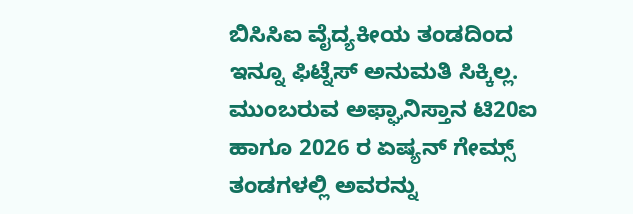ಬಿಸಿಸಿಐ ವೈದ್ಯಕೀಯ ತಂಡದಿಂದ ಇನ್ನೂ ಫಿಟ್ನೆಸ್ ಅನುಮತಿ ಸಿಕ್ಕಿಲ್ಲ. ಮುಂಬರುವ ಅಫ್ಘಾನಿಸ್ತಾನ ಟಿ20ಐ ಹಾಗೂ 2026 ರ ಏಷ್ಯನ್ ಗೇಮ್ಸ್ ತಂಡಗಳಲ್ಲಿ ಅವರನ್ನು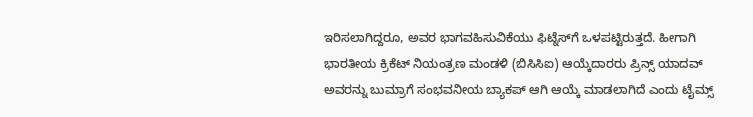ಇರಿಸಲಾಗಿದ್ದರೂ, ಅವರ ಭಾಗವಹಿಸುವಿಕೆಯು ಫಿಟ್ನೆಸ್‌ಗೆ ಒಳಪಟ್ಟಿರುತ್ತದೆ. ಹೀಗಾಗಿ ಭಾರತೀಯ ಕ್ರಿಕೆಟ್ ನಿಯಂತ್ರಣ ಮಂಡಳಿ (ಬಿಸಿಸಿಐ) ಆಯ್ಕೆದಾರರು ಪ್ರಿನ್ಸ್ ಯಾದವ್ ಅವರನ್ನು ಬುಮ್ರಾಗೆ ಸಂಭವನೀಯ ಬ್ಯಾಕಪ್ ಆಗಿ ಆಯ್ಕೆ ಮಾಡಲಾಗಿದೆ ಎಂದು ಟೈಮ್ಸ್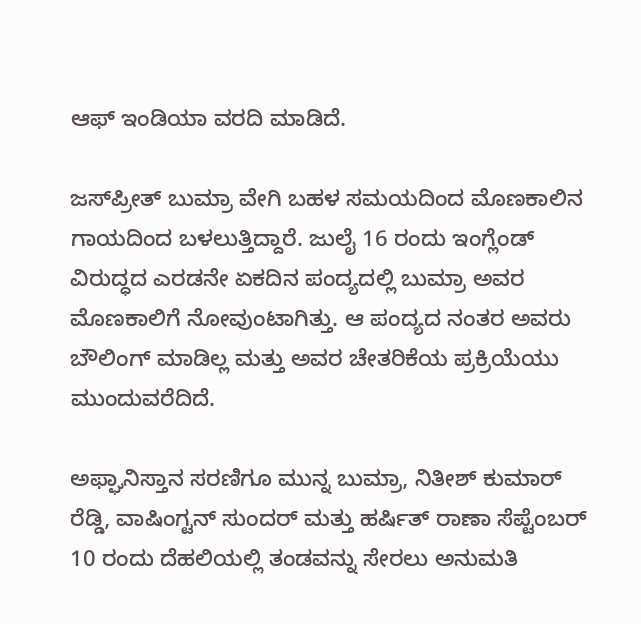ಆಫ್ ಇಂಡಿಯಾ ವರದಿ ಮಾಡಿದೆ.

ಜಸ್‌ಪ್ರೀತ್‌ ಬುಮ್ರಾ ವೇಗಿ ಬಹಳ ಸಮಯದಿಂದ ಮೊಣಕಾಲಿನ ಗಾಯದಿಂದ ಬಳಲುತ್ತಿದ್ದಾರೆ. ಜುಲೈ 16 ರಂದು ಇಂಗ್ಲೆಂಡ್ ವಿರುದ್ಧದ ಎರಡನೇ ಏಕದಿನ ಪಂದ್ಯದಲ್ಲಿ ಬುಮ್ರಾ ಅವರ ಮೊಣಕಾಲಿಗೆ ನೋವುಂಟಾಗಿತ್ತು. ಆ ಪಂದ್ಯದ ನಂತರ ಅವರು ಬೌಲಿಂಗ್ ಮಾಡಿಲ್ಲ ಮತ್ತು ಅವರ ಚೇತರಿಕೆಯ ಪ್ರಕ್ರಿಯೆಯು ಮುಂದುವರೆದಿದೆ.

ಅಫ್ಘಾನಿಸ್ತಾನ ಸರಣಿಗೂ ಮುನ್ನ ಬುಮ್ರಾ, ನಿತೀಶ್ ಕುಮಾರ್ ರೆಡ್ಡಿ, ವಾಷಿಂಗ್ಟನ್ ಸುಂದರ್ ಮತ್ತು ಹರ್ಷಿತ್ ರಾಣಾ ಸೆಪ್ಟೆಂಬರ್ 10 ರಂದು ದೆಹಲಿಯಲ್ಲಿ ತಂಡವನ್ನು ಸೇರಲು ಅನುಮತಿ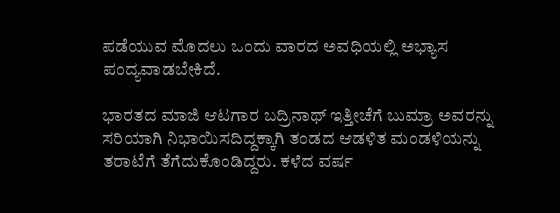ಪಡೆಯುವ ಮೊದಲು ಒಂದು ವಾರದ ಅವಧಿಯಲ್ಲಿ ಅಭ್ಯಾಸ ಪಂದ್ಯವಾಡಬೇಕಿದೆ.

ಭಾರತದ ಮಾಜಿ ಆಟಗಾರ ಬದ್ರಿನಾಥ್ ಇತ್ತೀಚೆಗೆ ಬುಮ್ರಾ ಅವರನ್ನು ಸರಿಯಾಗಿ ನಿಭಾಯಿಸದಿದ್ದಕ್ಕಾಗಿ ತಂಡದ ಆಡಳಿತ ಮಂಡಳಿಯನ್ನು ತರಾಟೆಗೆ ತೆಗೆದುಕೊಂಡಿದ್ದರು. ಕಳೆದ ವರ್ಷ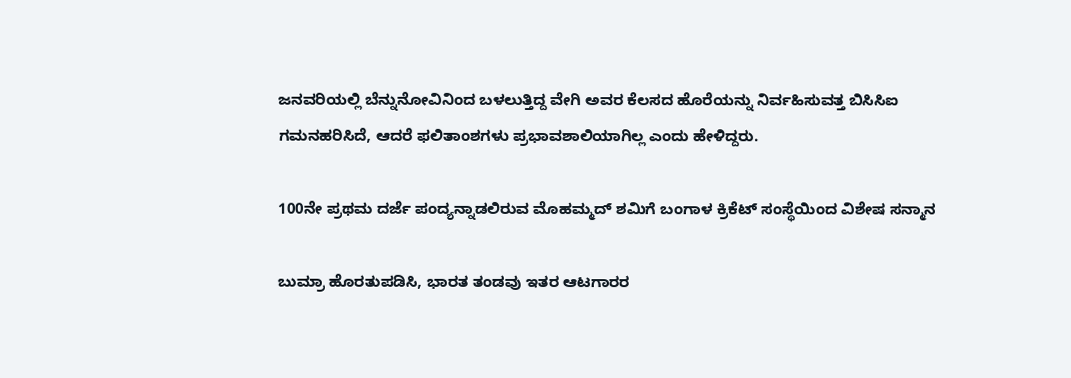ಜನವರಿಯಲ್ಲಿ ಬೆನ್ನುನೋವಿನಿಂದ ಬಳಲುತ್ತಿದ್ದ ವೇಗಿ ಅವರ ಕೆಲಸದ ಹೊರೆಯನ್ನು ನಿರ್ವಹಿಸುವತ್ತ ಬಿಸಿಸಿಐ ಗಮನಹರಿಸಿದೆ, ಆದರೆ ಫಲಿತಾಂಶಗಳು ಪ್ರಭಾವಶಾಲಿಯಾಗಿಲ್ಲ ಎಂದು ಹೇಳಿದ್ದರು.

100ನೇ ಪ್ರಥಮ ದರ್ಜೆ ಪಂದ್ಯನ್ನಾಡಲಿರುವ ಮೊಹಮ್ಮದ್‌ ಶಮಿಗೆ ಬಂಗಾಳ ಕ್ರಿಕೆಟ್ ಸಂಸ್ಥೆಯಿಂದ ವಿಶೇಷ ಸನ್ಮಾನ

ಬುಮ್ರಾ ಹೊರತುಪಡಿಸಿ, ಭಾರತ ತಂಡವು ಇತರ ಆಟಗಾರರ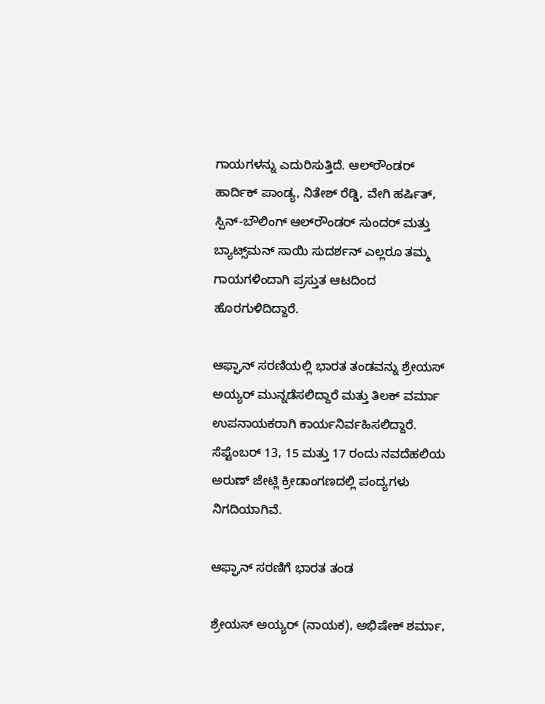ಗಾಯಗಳನ್ನು ಎದುರಿಸುತ್ತಿದೆ. ಆಲ್‌ರೌಂಡರ್ ಹಾರ್ದಿಕ್‌ ಪಾಂಡ್ಯ, ನಿತೇಶ್‌ ರೆಡ್ಡಿ, ವೇಗಿ ಹರ್ಷಿತ್, ಸ್ಪಿನ್-ಬೌಲಿಂಗ್ ಆಲ್‌ರೌಂಡರ್ ಸುಂದರ್ ಮತ್ತು ಬ್ಯಾಟ್ಸ್‌ಮನ್ ಸಾಯಿ ಸುದರ್ಶನ್ ಎಲ್ಲರೂ ತಮ್ಮ ಗಾಯಗಳಿಂದಾಗಿ ಪ್ರಸ್ತುತ ಆಟದಿಂದ ಹೊರಗುಳಿದಿದ್ದಾರೆ.

ಆಫ್ಘಾನ್‌ ಸರಣಿಯಲ್ಲಿ ಭಾರತ ತಂಡವನ್ನು ಶ್ರೇಯಸ್ ಅಯ್ಯರ್ ಮುನ್ನಡೆಸಲಿದ್ದಾರೆ ಮತ್ತು ತಿಲಕ್ ವರ್ಮಾ ಉಪನಾಯಕರಾಗಿ ಕಾರ್ಯನಿರ್ವಹಿಸಲಿದ್ದಾರೆ. ಸೆಪ್ಟೆಂಬರ್ 13, 15 ಮತ್ತು 17 ರಂದು ನವದೆಹಲಿಯ ಅರುಣ್ ಜೇಟ್ಲಿ ಕ್ರೀಡಾಂಗಣದಲ್ಲಿ ಪಂದ್ಯಗಳು ನಿಗದಿಯಾಗಿವೆ.

ಆಫ್ಘಾನ್‌ ಸರಣಿಗೆ ಭಾರತ ತಂಡ

ಶ್ರೇಯಸ್ ಅಯ್ಯರ್ (ನಾಯಕ), ಅಭಿಷೇಕ್ ಶರ್ಮಾ,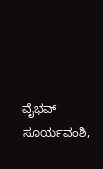ವೈಭವ್ ಸೂರ್ಯವಂಶಿ,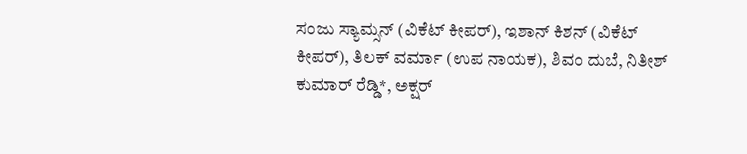ಸಂಜು ಸ್ಯಾಮ್ಸನ್‌ (ವಿಕೆಟ್ ಕೀಪರ್), ಇಶಾನ್ ಕಿಶನ್ (ವಿಕೆಟ್ ಕೀಪರ್), ತಿಲಕ್‌ ವರ್ಮಾ (ಉಪ ನಾಯಕ), ಶಿವಂ ದುಬೆ, ನಿತೀಶ್ ಕುಮಾರ್ ರೆಡ್ಡಿ*, ಅಕ್ಷರ್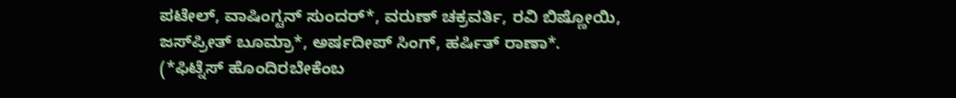ಪಟೇಲ್, ವಾಷಿಂಗ್ಟನ್ ಸುಂದರ್*, ವರುಣ್ ಚಕ್ರವರ್ತಿ, ರವಿ ಬಿಷ್ಣೋಯಿ, ಜಸ್‌ಪ್ರೀತ್ ಬೂಮ್ರಾ*, ಅರ್ಷದೀಪ್ ಸಿಂಗ್, ಹರ್ಷಿತ್ ರಾಣಾ*. (*ಫಿಟ್ನೆಸ್ ಹೊಂದಿರಬೇಕೆಂಬ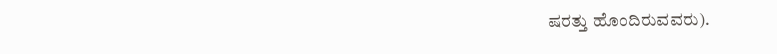ಷರತ್ತು ಹೊಂದಿರುವವರು).